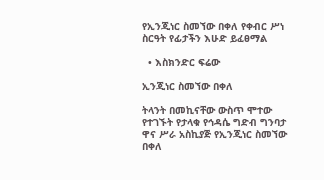የኢንጂነር ስመኘው በቀለ የቀብር ሥነ ስርዓት የፊታችን እሁድ ይፈፀማል

  • እስክንድር ፍሬው

ኢንጂነር ስመኘው በቀለ

ትላንት በመኪናቸው ውስጥ ሞተው የተገኙት የታላቁ የኅዳሴ ግድብ ግንባታ ዋና ሥራ አስኪያጅ የኢንጂነር ስመኘው በቀለ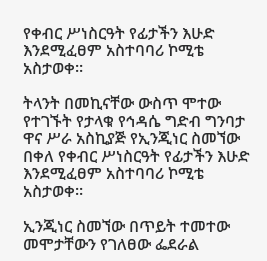የቀብር ሥነስርዓት የፊታችን እሁድ እንደሚፈፀም አስተባባሪ ኮሚቴ አስታወቀ።

ትላንት በመኪናቸው ውስጥ ሞተው የተገኙት የታላቁ የኅዳሴ ግድብ ግንባታ ዋና ሥራ አስኪያጅ የኢንጂነር ስመኘው በቀለ የቀብር ሥነስርዓት የፊታችን እሁድ እንደሚፈፀም አስተባባሪ ኮሚቴ አስታወቀ።

ኢንጂነር ስመኘው በጥይት ተመተው መሞታቸውን የገለፀው ፌደራል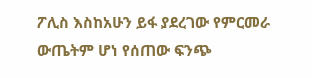ፖሊስ እስከአሁን ይፋ ያደረገው የምርመራ ውጤትም ሆነ የሰጠው ፍንጭ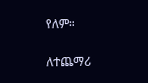የለም።

ለተጨማሪ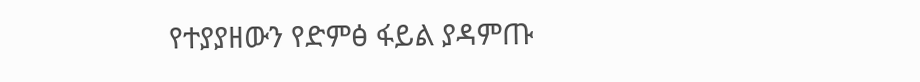የተያያዘውን የድምፅ ፋይል ያዳምጡ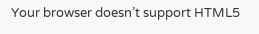Your browser doesn’t support HTML5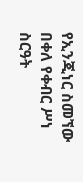የኢንጂነር ስመኘው በቀለ የቀብር ሥነ ስርዓት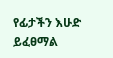የፊታችን እሁድ ይፈፀማል